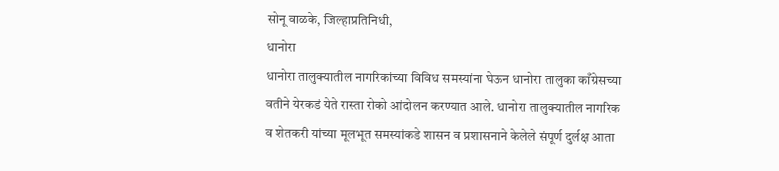सोनू वाळके, जिल्हाप्रतिनिधी,
धानोरा
धानोरा तालुक्यातील नागरिकांच्या विविध समस्यांना घेऊन धानोरा तालुका काँग्रेसच्या वतीने येरकडं येते रास्ता रोको आंदोलन करण्यात आले. धानोरा तालुक्यातील नागरिक व शेतकरी यांच्या मूलभूत समस्यांकडे शासन व प्रशासनाने केलेले संपूर्ण दुर्लक्ष आता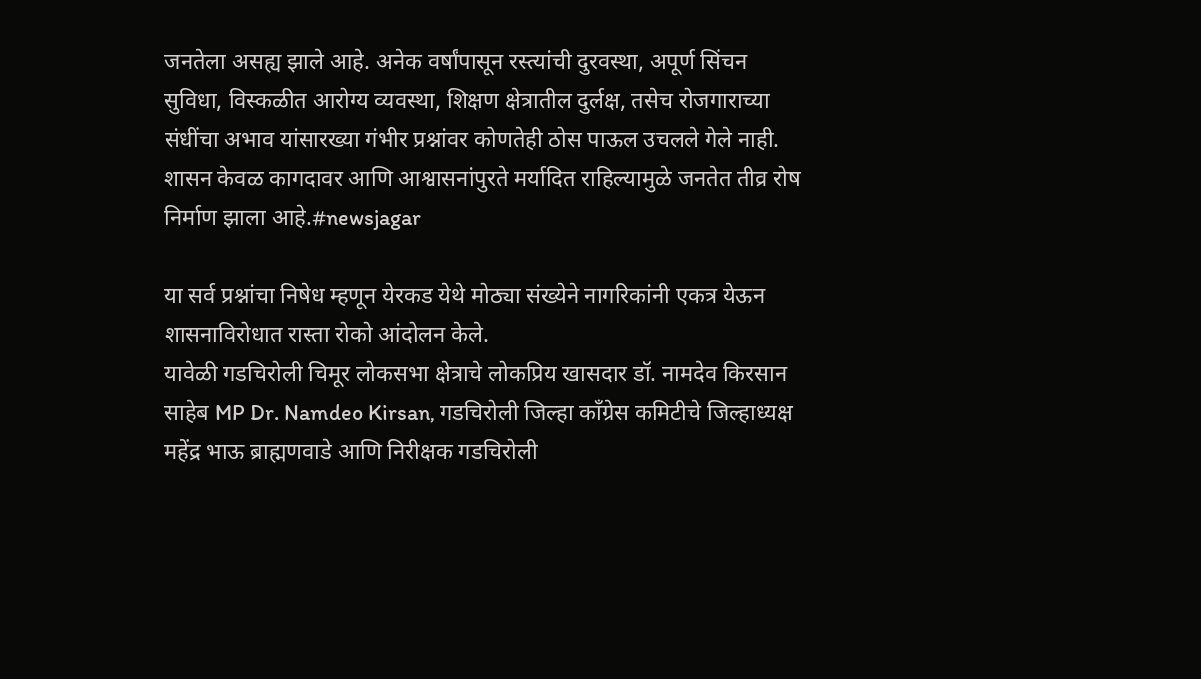जनतेला असह्य झाले आहे. अनेक वर्षांपासून रस्त्यांची दुरवस्था, अपूर्ण सिंचन सुविधा, विस्कळीत आरोग्य व्यवस्था, शिक्षण क्षेत्रातील दुर्लक्ष, तसेच रोजगाराच्या संधींचा अभाव यांसारख्या गंभीर प्रश्नांवर कोणतेही ठोस पाऊल उचलले गेले नाही. शासन केवळ कागदावर आणि आश्वासनांपुरते मर्यादित राहिल्यामुळे जनतेत तीव्र रोष निर्माण झाला आहे.#newsjagar

या सर्व प्रश्नांचा निषेध म्हणून येरकड येथे मोठ्या संख्येने नागरिकांनी एकत्र येऊन शासनाविरोधात रास्ता रोको आंदोलन केले.
यावेळी गडचिरोली चिमूर लोकसभा क्षेत्राचे लोकप्रिय खासदार डॉ. नामदेव किरसान साहेब MP Dr. Namdeo Kirsan, गडचिरोली जिल्हा काँग्रेस कमिटीचे जिल्हाध्यक्ष महेंद्र भाऊ ब्राह्मणवाडे आणि निरीक्षक गडचिरोली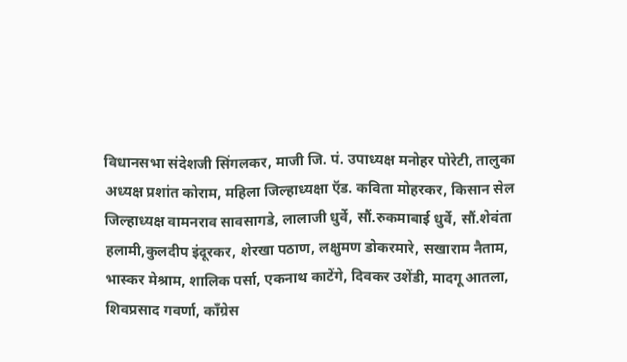विधानसभा संदेशजी सिंगलकर, माजी जि. पं. उपाध्यक्ष मनोहर पोरेटी, तालुका अध्यक्ष प्रशांत कोराम, महिला जिल्हाध्यक्षा ऍड. कविता मोहरकर, किसान सेल जिल्हाध्यक्ष वामनराव सावसागडे, लालाजी धुर्वे, सौं.रुकमाबाई धुर्वे, सौं.शेवंता हलामी,कुलदीप इंदूरकर, शेरखा पठाण, लक्षुमण डोकरमारे, सखाराम नैताम, भास्कर मेश्राम, शालिक पर्सा, एकनाथ काटेंगे, दिवकर उशेंडी, मादगू आतला, शिवप्रसाद गवर्णा, काँग्रेस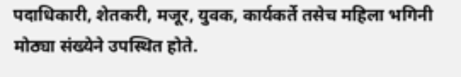पदाधिकारी, शेतकरी, मजूर, युवक, कार्यकर्ते तसेच महिला भगिनी मोठ्या संख्येने उपस्थित होते.